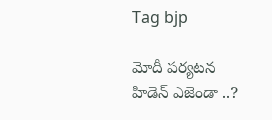Tag bjp

మోదీ పర్యటన హిడెన్ ఎజెండా ..?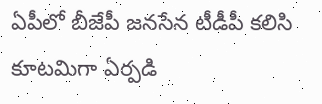ఏపీలో బీజేపీ జనసేన టీడీపీ కలిసి కూటమిగా ఏర్పడి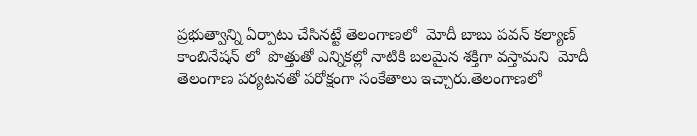ప్రభుత్వాన్ని ఏర్పాటు చేసినట్టే తెలంగాణలో  మోదీ బాబు పవన్ కల్యాణ్ కాంబినేషన్ లో  పొత్తుతో ఎన్నికల్లో నాటికి బలమైన శక్తిగా వస్తామని  మోదీ   తెలంగాణ పర్యటనతో పరోక్షంగా సంకేతాలు ఇచ్చారు.తెలంగాణలో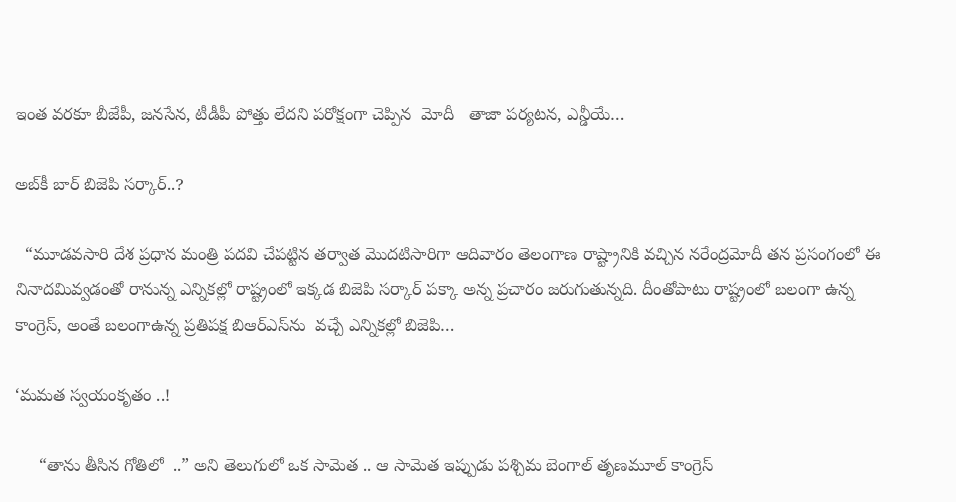ఇంత వరకూ బీజేపీ, జనసేన, టీడీపీ పోత్తు లేదని పరోక్షంగా చెప్పిన  మోదీ   తాజా పర్యటన, ఎన్డీయే…

అబ్‌కీ బార్‌ ‌బిజెపి సర్కార్‌..?

  “మూడవసారి దేశ ప్రధాన మంత్రి పదవి చేపట్టిన తర్వాత మొదటిసారిగా ఆదివారం తెలంగాణ రాష్ట్రానికి వచ్చిన నరేంద్రమోదీ తన ప్రసంగంలో ఈ నినాదమివ్వడంతో రానున్న ఎన్నికల్లో రాష్ట్రంలో ఇక్కడ బిజెపి సర్కార్‌ ‌పక్కా అన్న ప్రచారం జరుగుతున్నది. దీంతోపాటు రాష్ట్రంలో బలంగా ఉన్న కాంగ్రెస్‌, అం‌తే బలంగాఉన్న ప్రతిపక్ష బిఆర్‌ఎస్‌ను  వచ్చే ఎన్నికల్లో బిజెపి…

‘మమత స్వయంకృతం ..!

     “తాను తీసిన గోతిలో  ..” అని తెలుగులో ఒక సామెత .. ఆ సామెత ఇప్పుడు పశ్చిమ బెంగాల్ తృణమూల్ కాంగ్రెస్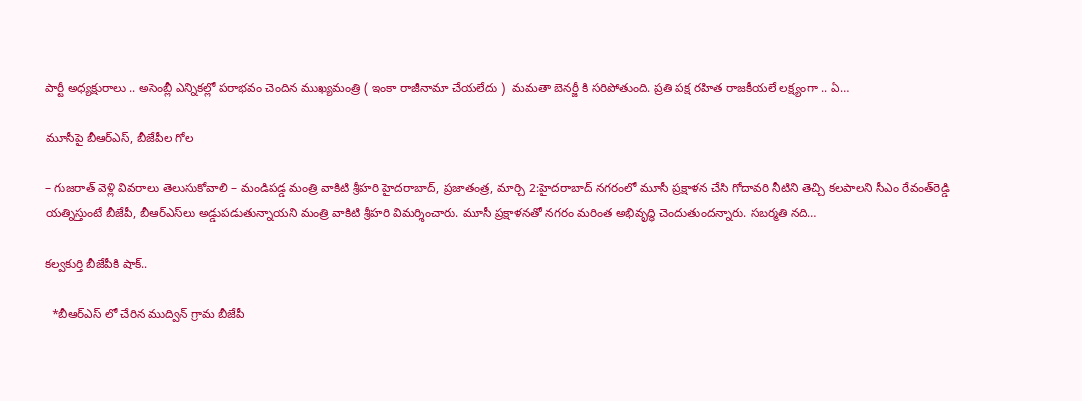పార్టీ అధ్యక్షురాలు .. అసెంబ్లీ ఎన్నికల్లో పరాభవం చెందిన ముఖ్యమంత్రి ( ఇంకా రాజీనామా చేయలేదు )  మమతా బెనర్జీ కి సరిపోతుంది. ప్రతి పక్ష రహిత రాజకీయలే లక్ష్యంగా .. ఏ…

మూసీపై బీఆర్‌ఎస్‌, బీజేపీల గోల

– గుజరాత్‌ ‌వెళ్లి వివరాలు తెలుసుకోవాలి – మండిపడ్డ మంత్రి వాకిటి శ్రీహరి హైదరాబాద్‌, ప్రజాతంత్ర, మార్చి 2:హైదరాబాద్‌ ‌నగరంలో మూసీ ప్రక్షాళన చేసి గోదావరి నీటిని తెచ్చి కలపాలని సీఎం రేవంత్‌రెడ్డి యత్నిస్తుంటే బీజేపీ, బీఆర్‌ఎస్‌లు అడ్డుపడుతున్నాయని మంత్రి వాకిటి శ్రీహరి విమర్శించారు. మూసీ ప్రక్షాళనతో నగరం మరింత అభివృద్ధి చెందుతుందన్నారు. సబర్మతి నది…

కల్వకుర్తి బీజేపీకి షాక్..

  *బీఆర్ఎస్ లో చేరిన ముద్విన్ గ్రామ బీజేపీ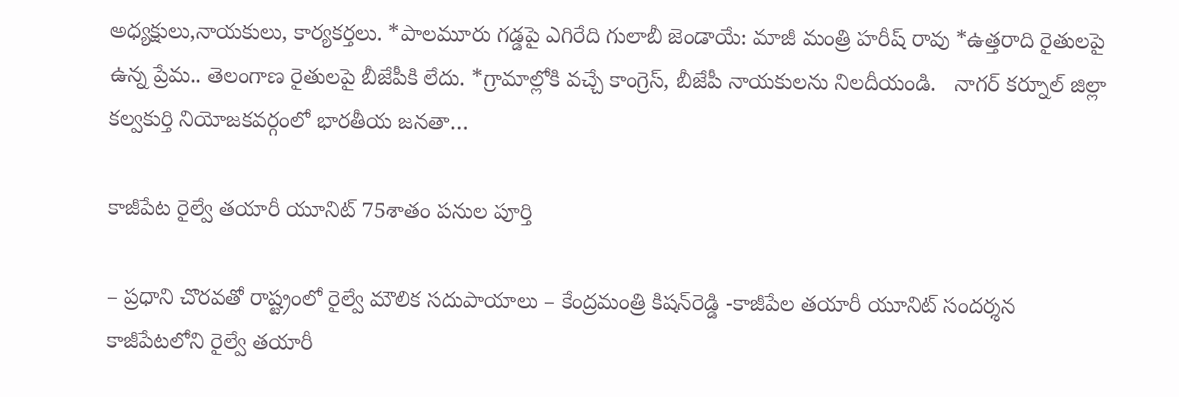అధ్యక్షులు,నాయకులు, కార్యకర్తలు. *పాలమూరు గడ్డపై ఎగిరేది గులాబీ జెండాయే: మాజీ మంత్రి హరీష్ రావు *ఉత్తరాది రైతులపై ఉన్న ప్రేమ.. తెలంగాణ రైతులపై బీజేపీకి లేదు. *గ్రామాల్లోకి వచ్చే కాంగ్రెస్, బీజేపీ నాయకులను నిలదీయండి.   నాగర్ కర్నూల్ జిల్లా కల్వకుర్తి నియోజకవర్గంలో భారతీయ జనతా…

కాజీపేట రైల్వే తయారీ యూనిట్‌ 75శాతం ప‌నుల పూర్తి

– ప్ర‌ధాని చొర‌వ‌తో రాష్ట్రంలో రైల్వే మౌలిక స‌దుపాయాలు – కేంద్ర‌మంత్రి కిష‌న్‌రెడ్డి -కాజీపేల త‌యారీ యూనిట్ సంద‌ర్శ‌న‌   కాజీపేటలోని రైల్వే తయారీ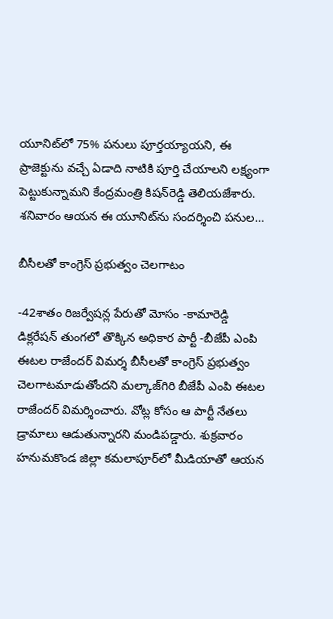యూనిట్‌లో 75% పనులు పూర్తయ్యాయని, ఈ ప్రాజెక్టును వచ్చే ఏడాది నాటికి పూర్తి చేయాలని లక్ష్యంగా పెట్టుకున్నామని కేంద్ర‌మంత్రి కిష‌న్‌రెడ్డి తెలియజేశారు. శ‌నివారం ఆయ‌న ఈ యూనిట్‌ను సంద‌ర్శించి ప‌నుల…

బీసీలతో కాంగ్రెస్‌ ‌ప్రభుత్వం చెలగాటం

-42శాతం రిజర్వేషన్ల పేరుతో మోసం -కామారెడ్డి డిక్లరేషన్‌ ‌తుంగలో తొక్కిన అధికార పార్టీ -బీజేపీ ఎంపి ఈటల రాజేందర్‌ ‌విమర్శ బీసీలతో కాంగ్రెస్‌ ‌ప్రభుత్వం చెలగాటమాడుతోందని మల్కాజ్‌గిరి బీజేపీ ఎంపి ఈటల రాజేందర్‌ ‌విమర్శించారు. వోట్ల కోసం ఆ పార్టీ నేతలు డ్రామాలు ఆడుతున్నారని మండిపడ్డారు. శుక్రవారం హనుమకొండ జిల్లా కమలాపూర్‌లో మీడియాతో ఆయన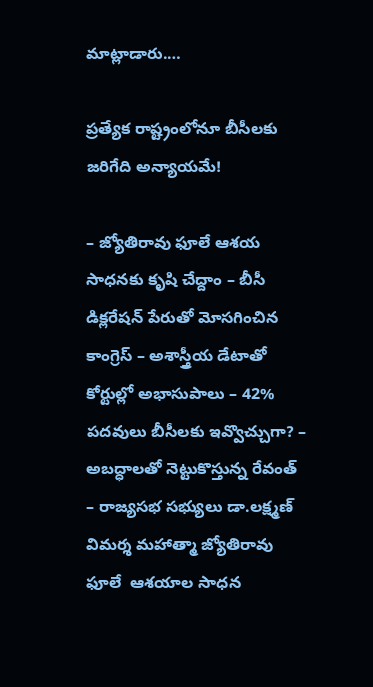మాట్లాడారు.…

ప్ర‌త్యేక రాష్ట్రంలోనూ బీసీల‌కు జ‌రిగేది అన్యాయ‌మే!

– జ్యోతిరావు ఫూలే ఆశ‌య సాధ‌న‌కు కృషి చేద్దాం – బీసీ డిక్ల‌రేష‌న్ పేరుతో మోస‌గించిన కాంగ్రెస్‌ – అశాస్త్రీయ డేటాతో కోర్టుల్లో అభాసుపాలు – 42% ప‌ద‌వులు బీసీల‌కు ఇవ్వొచ్చుగా? – అబ‌ద్ధాల‌తో నెట్టుకొస్తున్న రేవంత్‌ – రాజ్య‌స‌భ స‌భ్యులు డా.ల‌క్ష్మ‌ణ్ విమ‌ర్శ‌ మహాత్మా జ్యోతిరావు ఫూలే  ఆశయాల సాధన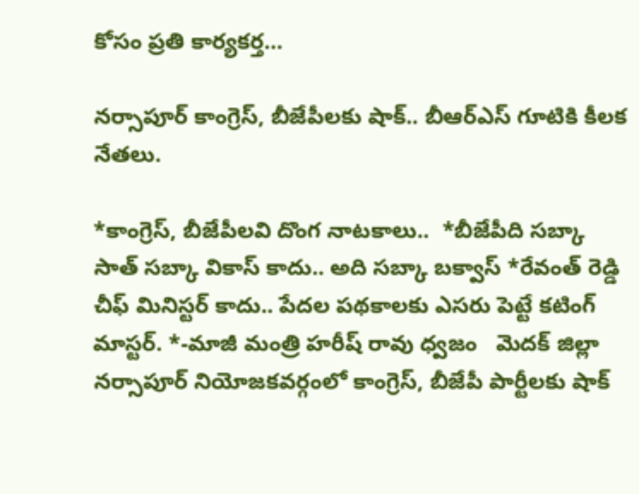కోసం ప్రతి కార్యకర్త…

నర్సాపూర్ కాంగ్రెస్‌, బీజేపీలకు షాక్.. బీఆర్ఎస్ గూటికి కీలక నేతలు.

*కాంగ్రెస్, బీజేపీలవి దొంగ నాటకాలు..  *బీజేపీది సబ్కా సాత్ సబ్కా వికాస్ కాదు.. అది సబ్కా బక్వాస్ *రేవంత్ రెడ్డి చీఫ్ మినిస్టర్ కాదు.. పేదల పథకాలకు ఎసరు పెట్టే కటింగ్ మాస్టర్. *-మాజీ మంత్రి హరీష్ రావు ధ్వజం   మెదక్ జిల్లా నర్సాపూర్ నియోజకవర్గంలో కాంగ్రెస్, బీజేపీ పార్టీలకు షాక్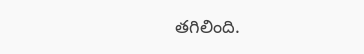తగిలింది.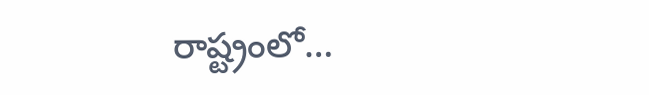రాష్ట్రంలో…